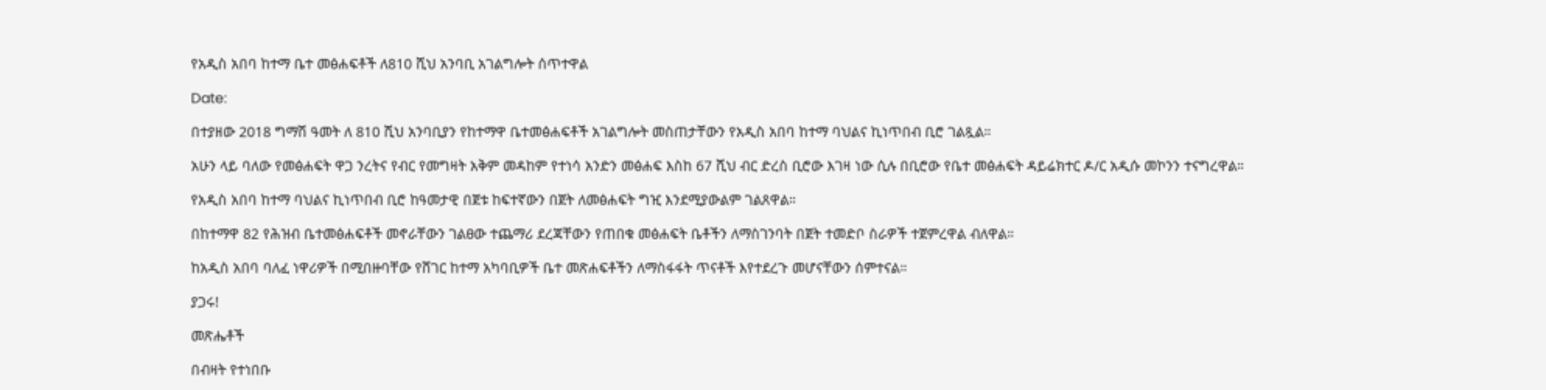የአዲስ አበባ ከተማ ቤተ መፅሐፍቶች ለ810 ሺህ አንባቢ አገልግሎት ሰጥተዋል

Date:

በተያዘው 2018 ግማሽ ዓመት ለ 810 ሺህ አንባቢያን የከተማዋ ቤተመፅሐፍቶች አገልግሎት መስጠታቸውን የአዲስ አበባ ከተማ ባህልና ኪነጥበብ ቢሮ ገልጿል።

አሁን ላይ ባለው የመፅሐፍት ዋጋ ንረትና የብር የመግዛት አቅም መዳከም የተነሳ አንድን መፅሐፍ እስከ 67 ሺህ ብር ድረስ ቢሮው እገዛ ነው ሲሉ በቢሮው የቤተ መፅሐፍት ዳይሬክተር ዶ/ር አዲሱ መኮንን ተናግረዋል።

የአዲስ አበባ ከተማ ባህልና ኪነጥበብ ቢሮ ከዓመታዊ በጀቱ ከፍተኛውን በጀት ለመፅሐፍት ግዢ እንደሚያውልም ገልጸዋል።

በከተማዋ 82 የሕዝብ ቤተመፅሐፍቶች መኖራቸውን ገልፀው ተጨማሪ ደረጃቸውን የጠበቁ መፅሐፍት ቤቶችን ለማስገንባት በጀት ተመድቦ ስራዎች ተጀምረዋል ብለዋል።

ከአዲስ አበባ ባለፈ ነዋሪዎች በሚበዙባቸው የሸገር ከተማ አካባቢዎች ቤተ መጽሐፍቶችን ለማስፋፋት ጥናቶች እየተደረጉ መሆናቸውን ሰምተናል።

ያጋሩ!

መጽሔቶች

በብዛት የተነበቡ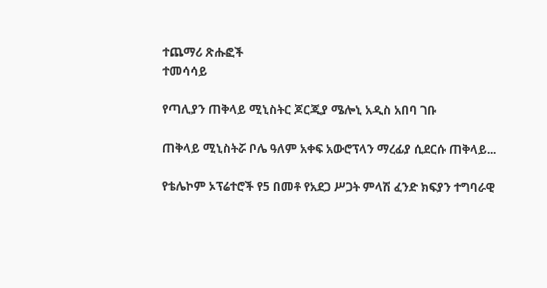ተጨማሪ ጽሑፎች
ተመሳሳይ

የጣሊያን ጠቅላይ ሚኒስትር ጆርጂያ ሜሎኒ አዲስ አበባ ገቡ

ጠቅላይ ሚኒስትሯ ቦሌ ዓለም አቀፍ አውሮፕላን ማረፊያ ሲደርሱ ጠቅላይ...

የቴሌኮም ኦፕሬተሮች የ5 በመቶ የአደጋ ሥጋት ምላሽ ፈንድ ክፍያን ተግባራዊ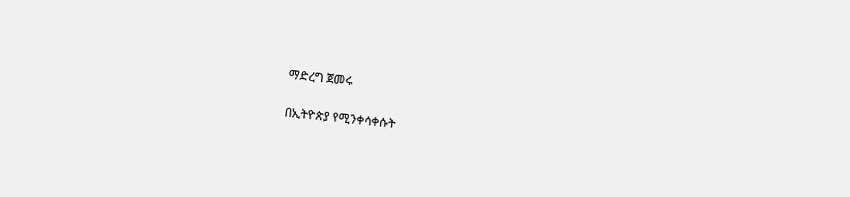ማድረግ ጀመሩ

በኢትዮጵያ የሚንቀሳቀሱት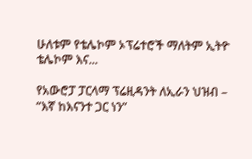ሁለቱም የቴሌኮም ኦፕሬተሮች ማለትም ኢትዮ ቴሌኮም እና...

የአውሮፓ ፓርላማ ፕሬዚዳንት ለኢራን ህዝብ – “እኛ ከእናንተ ጋር ነን”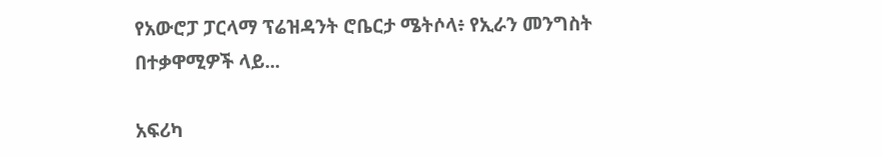የአውሮፓ ፓርላማ ፕሬዝዳንት ሮቤርታ ሜትሶላ፥ የኢራን መንግስት በተቃዋሚዎች ላይ...

አፍሪካ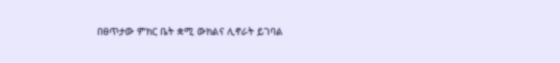በፀጥታው ምክር ቤት ቋሚ ውክልና ሊኖራት ይገባል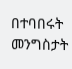በተባበሩት መንግስታት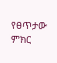የፀጥታው ምክር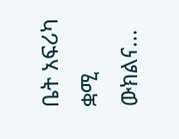ቤት አፍሪካ ቋሚ ውክልና...